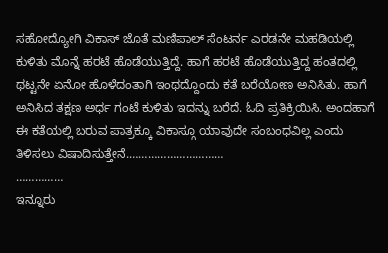ಸಹೋದ್ಯೋಗಿ ವಿಕಾಸ್ ಜೊತೆ ಮಣಿಪಾಲ್ ಸೆಂಟರ್ನ ಎರಡನೇ ಮಹಡಿಯಲ್ಲಿ ಕುಳಿತು ಮೊನ್ನೆ ಹರಟೆ ಹೊಡೆಯುತ್ತಿದ್ದೆ. ಹಾಗೆ ಹರಟೆ ಹೊಡೆಯುತ್ತಿದ್ದ ಹಂತದಲ್ಲಿ ಥಟ್ಟನೇ ಏನೋ ಹೊಳೆದಂತಾಗಿ ಇಂಥದ್ದೊಂದು ಕತೆ ಬರೆಯೋಣ ಅನಿಸಿತು. ಹಾಗೆ ಅನಿಸಿದ ತಕ್ಷಣ ಅರ್ಧ ಗಂಟೆ ಕುಳಿತು ಇದನ್ನು ಬರೆದೆ. ಓದಿ ಪ್ರತಿಕ್ರಿಯಿಸಿ. ಅಂದಹಾಗೆ ಈ ಕತೆಯಲ್ಲಿ ಬರುವ ಪಾತ್ರಕ್ಕೂ ವಿಕಾಸ್ಗೂ ಯಾವುದೇ ಸಂಬಂಧವಿಲ್ಲ ಎಂದು ತಿಳಿಸಲು ವಿಷಾದಿಸುತ್ತೇನೆ.…………………………
……………
ಇನ್ನೂರು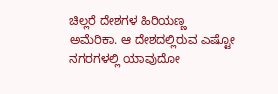ಚಿಲ್ಲರೆ ದೇಶಗಳ ಹಿರಿಯಣ್ಣ ಅಮೆರಿಕಾ. ಆ ದೇಶದಲ್ಲಿರುವ ಎಷ್ಟೋ ನಗರಗಳಲ್ಲಿ ಯಾವುದೋ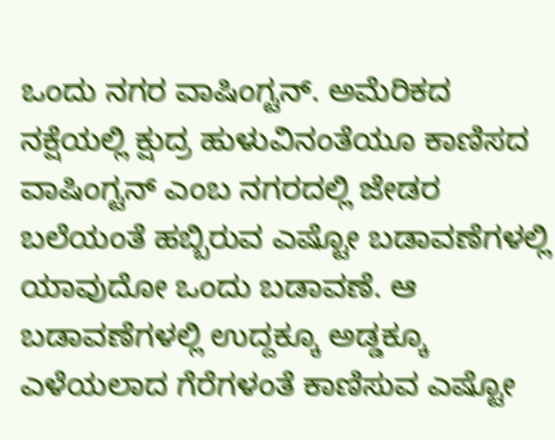ಒಂದು ನಗರ ವಾಷಿಂಗ್ಟನ್. ಅಮೆರಿಕದ ನಕ್ಷೆಯಲ್ಲಿ ಕ್ಷುದ್ರ ಹುಳುವಿನಂತೆಯೂ ಕಾಣಿಸದ ವಾಷಿಂಗ್ಟನ್ ಎಂಬ ನಗರದಲ್ಲಿ ಜೇಡರ ಬಲೆಯಂತೆ ಹಬ್ಬಿರುವ ಎಷ್ಟೋ ಬಡಾವಣೆಗಳಲ್ಲಿ ಯಾವುದೋ ಒಂದು ಬಡಾವಣೆ. ಆ ಬಡಾವಣೆಗಳಲ್ಲಿ ಉದ್ದಕ್ಕೂ ಅಡ್ಡಕ್ಕೂ ಎಳೆಯಲಾದ ಗೆರೆಗಳಂತೆ ಕಾಣಿಸುವ ಎಷ್ಟೋ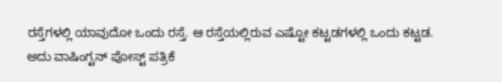ರಸ್ತೆಗಳಲ್ಲಿ ಯಾವುದೋ ಒಂದು ರಸ್ತೆ. ಆ ರಸ್ತೆಯಲ್ಲಿರುವ ಎಷ್ಟೋ ಕಟ್ಟಡಗಳಲ್ಲಿ ಒಂದು ಕಟ್ಟಡ.
ಅದು ವಾಷಿಂಗ್ಟನ್ ಪೋಸ್ಟ್ ಪತ್ರಿಕೆ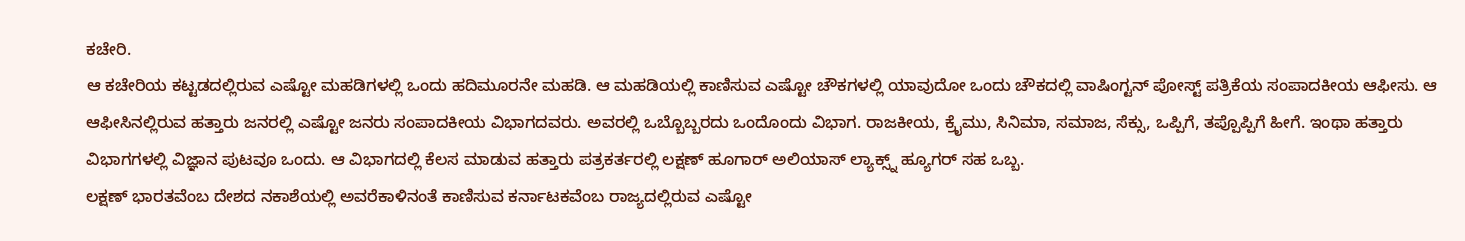ಕಚೇರಿ.
ಆ ಕಚೇರಿಯ ಕಟ್ಟಡದಲ್ಲಿರುವ ಎಷ್ಟೋ ಮಹಡಿಗಳಲ್ಲಿ ಒಂದು ಹದಿಮೂರನೇ ಮಹಡಿ. ಆ ಮಹಡಿಯಲ್ಲಿ ಕಾಣಿಸುವ ಎಷ್ಟೋ ಚೌಕಗಳಲ್ಲಿ ಯಾವುದೋ ಒಂದು ಚೌಕದಲ್ಲಿ ವಾಷಿಂಗ್ಟನ್ ಪೋಸ್ಟ್ ಪತ್ರಿಕೆಯ ಸಂಪಾದಕೀಯ ಆಫೀಸು. ಆ ಆಫೀಸಿನಲ್ಲಿರುವ ಹತ್ತಾರು ಜನರಲ್ಲಿ ಎಷ್ಟೋ ಜನರು ಸಂಪಾದಕೀಯ ವಿಭಾಗದವರು. ಅವರಲ್ಲಿ ಒಬ್ಬೊಬ್ಬರದು ಒಂದೊಂದು ವಿಭಾಗ. ರಾಜಕೀಯ, ಕ್ರೈಮು, ಸಿನಿಮಾ, ಸಮಾಜ, ಸೆಕ್ಸು, ಒಪ್ಪಿಗೆ, ತಪ್ಪೊಪ್ಪಿಗೆ ಹೀಗೆ. ಇಂಥಾ ಹತ್ತಾರು ವಿಭಾಗಗಳಲ್ಲಿ ವಿಜ್ಞಾನ ಪುಟವೂ ಒಂದು. ಆ ವಿಭಾಗದಲ್ಲಿ ಕೆಲಸ ಮಾಡುವ ಹತ್ತಾರು ಪತ್ರಕರ್ತರಲ್ಲಿ ಲಕ್ಷಣ್ ಹೂಗಾರ್ ಅಲಿಯಾಸ್ ಲ್ಯಾಕ್ಸ್ನ್ ಹ್ಯೂಗರ್ ಸಹ ಒಬ್ಬ.
ಲಕ್ಷಣ್ ಭಾರತವೆಂಬ ದೇಶದ ನಕಾಶೆಯಲ್ಲಿ ಅವರೆಕಾಳಿನಂತೆ ಕಾಣಿಸುವ ಕರ್ನಾಟಕವೆಂಬ ರಾಜ್ಯದಲ್ಲಿರುವ ಎಷ್ಟೋ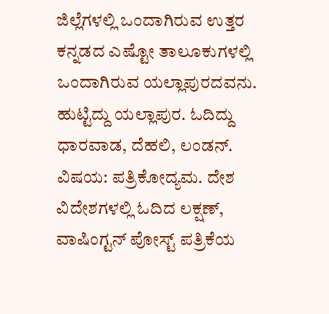ಜಿಲ್ಲೆಗಳಲ್ಲಿ ಒಂದಾಗಿರುವ ಉತ್ತರ ಕನ್ನಡದ ಎಷ್ಟೋ ತಾಲೂಕುಗಳಲ್ಲಿ ಒಂದಾಗಿರುವ ಯಲ್ಲಾಪುರದವನು. ಹುಟ್ಟಿದ್ದು ಯಲ್ಲಾಪುರ. ಓದಿದ್ದು ಧಾರವಾಡ, ದೆಹಲಿ, ಲಂಡನ್. ವಿಷಯ: ಪತ್ರಿಕೋದ್ಯಮ. ದೇಶ ವಿದೇಶಗಳಲ್ಲಿ ಓದಿದ ಲಕ್ಷಣ್, ವಾಷಿಂಗ್ಟನ್ ಪೋಸ್ಟ್ ಪತ್ರಿಕೆಯ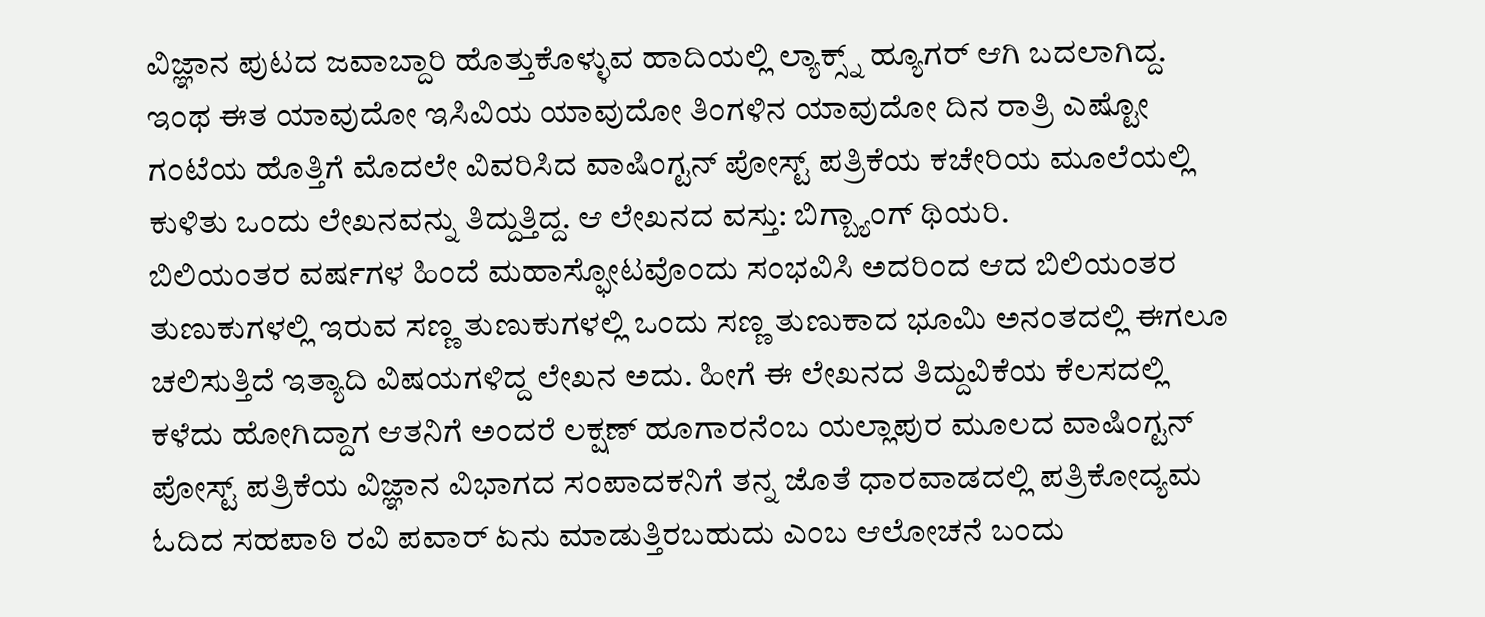ವಿಜ್ಞಾನ ಪುಟದ ಜವಾಬ್ದಾರಿ ಹೊತ್ತುಕೊಳ್ಳುವ ಹಾದಿಯಲ್ಲಿ ಲ್ಯಾಕ್ಸ್ನ್ ಹ್ಯೂಗರ್ ಆಗಿ ಬದಲಾಗಿದ್ದ.
ಇಂಥ ಈತ ಯಾವುದೋ ಇಸಿವಿಯ ಯಾವುದೋ ತಿಂಗಳಿನ ಯಾವುದೋ ದಿನ ರಾತ್ರಿ ಎಷ್ಟೋ ಗಂಟೆಯ ಹೊತ್ತಿಗೆ ಮೊದಲೇ ವಿವರಿಸಿದ ವಾಷಿಂಗ್ಟನ್ ಪೋಸ್ಟ್ ಪತ್ರಿಕೆಯ ಕಚೇರಿಯ ಮೂಲೆಯಲ್ಲಿ ಕುಳಿತು ಒಂದು ಲೇಖನವನ್ನು ತಿದ್ದುತ್ತಿದ್ದ. ಆ ಲೇಖನದ ವಸ್ತು: ಬಿಗ್ಬ್ಯಾಂಗ್ ಥಿಯರಿ.
ಬಿಲಿಯಂತರ ವರ್ಷಗಳ ಹಿಂದೆ ಮಹಾಸ್ಫೋಟವೊಂದು ಸಂಭವಿಸಿ ಅದರಿಂದ ಆದ ಬಿಲಿಯಂತರ ತುಣುಕುಗಳಲ್ಲಿ ಇರುವ ಸಣ್ಣ ತುಣುಕುಗಳಲ್ಲಿ ಒಂದು ಸಣ್ಣ ತುಣುಕಾದ ಭೂಮಿ ಅನಂತದಲ್ಲಿ ಈಗಲೂ ಚಲಿಸುತ್ತಿದೆ ಇತ್ಯಾದಿ ವಿಷಯಗಳಿದ್ದ ಲೇಖನ ಅದು. ಹೀಗೆ ಈ ಲೇಖನದ ತಿದ್ದುವಿಕೆಯ ಕೆಲಸದಲ್ಲಿ ಕಳೆದು ಹೋಗಿದ್ದಾಗ ಆತನಿಗೆ ಅಂದರೆ ಲಕ್ಷಣ್ ಹೂಗಾರನೆಂಬ ಯಲ್ಲಾಪುರ ಮೂಲದ ವಾಷಿಂಗ್ಟನ್ ಪೋಸ್ಟ್ ಪತ್ರಿಕೆಯ ವಿಜ್ಞಾನ ವಿಭಾಗದ ಸಂಪಾದಕನಿಗೆ ತನ್ನ ಜೊತೆ ಧಾರವಾಡದಲ್ಲಿ ಪತ್ರಿಕೋದ್ಯಮ ಓದಿದ ಸಹಪಾಠಿ ರವಿ ಪವಾರ್ ಏನು ಮಾಡುತ್ತಿರಬಹುದು ಎಂಬ ಆಲೋಚನೆ ಬಂದು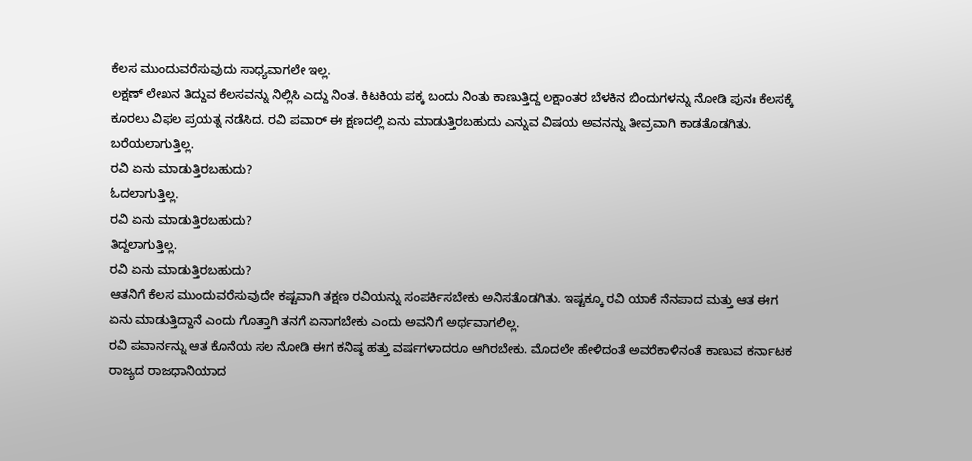ಕೆಲಸ ಮುಂದುವರೆಸುವುದು ಸಾಧ್ಯವಾಗಲೇ ಇಲ್ಲ.
ಲಕ್ಷಣ್ ಲೇಖನ ತಿದ್ದುವ ಕೆಲಸವನ್ನು ನಿಲ್ಲಿಸಿ ಎದ್ದು ನಿಂತ. ಕಿಟಕಿಯ ಪಕ್ಕ ಬಂದು ನಿಂತು ಕಾಣುತ್ತಿದ್ದ ಲಕ್ಷಾಂತರ ಬೆಳಕಿನ ಬಿಂದುಗಳನ್ನು ನೋಡಿ ಪುನಃ ಕೆಲಸಕ್ಕೆ ಕೂರಲು ವಿಫಲ ಪ್ರಯತ್ನ ನಡೆಸಿದ. ರವಿ ಪವಾರ್ ಈ ಕ್ಷಣದಲ್ಲಿ ಏನು ಮಾಡುತ್ತಿರಬಹುದು ಎನ್ನುವ ವಿಷಯ ಅವನನ್ನು ತೀವ್ರವಾಗಿ ಕಾಡತೊಡಗಿತು.
ಬರೆಯಲಾಗುತ್ತಿಲ್ಲ.
ರವಿ ಏನು ಮಾಡುತ್ತಿರಬಹುದು?
ಓದಲಾಗುತ್ತಿಲ್ಲ.
ರವಿ ಏನು ಮಾಡುತ್ತಿರಬಹುದು?
ತಿದ್ದಲಾಗುತ್ತಿಲ್ಲ.
ರವಿ ಏನು ಮಾಡುತ್ತಿರಬಹುದು?
ಆತನಿಗೆ ಕೆಲಸ ಮುಂದುವರೆಸುವುದೇ ಕಷ್ಟವಾಗಿ ತಕ್ಷಣ ರವಿಯನ್ನು ಸಂಪರ್ಕಿಸಬೇಕು ಅನಿಸತೊಡಗಿತು. ಇಷ್ಟಕ್ಕೂ ರವಿ ಯಾಕೆ ನೆನಪಾದ ಮತ್ತು ಆತ ಈಗ ಏನು ಮಾಡುತ್ತಿದ್ದಾನೆ ಎಂದು ಗೊತ್ತಾಗಿ ತನಗೆ ಏನಾಗಬೇಕು ಎಂದು ಅವನಿಗೆ ಅರ್ಥವಾಗಲಿಲ್ಲ.
ರವಿ ಪವಾರ್ನನ್ನು ಆತ ಕೊನೆಯ ಸಲ ನೋಡಿ ಈಗ ಕನಿಷ್ಠ ಹತ್ತು ವರ್ಷಗಳಾದರೂ ಆಗಿರಬೇಕು. ಮೊದಲೇ ಹೇಳಿದಂತೆ ಅವರೆಕಾಳಿನಂತೆ ಕಾಣುವ ಕರ್ನಾಟಕ ರಾಜ್ಯದ ರಾಜಧಾನಿಯಾದ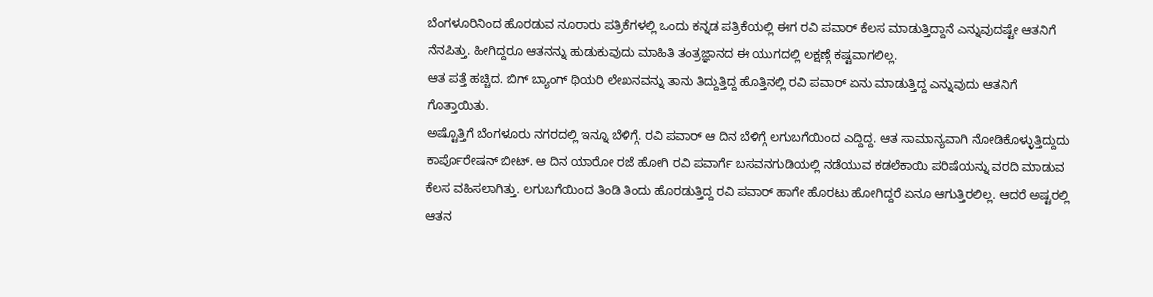ಬೆಂಗಳೂರಿನಿಂದ ಹೊರಡುವ ನೂರಾರು ಪತ್ರಿಕೆಗಳಲ್ಲಿ ಒಂದು ಕನ್ನಡ ಪತ್ರಿಕೆಯಲ್ಲಿ ಈಗ ರವಿ ಪವಾರ್ ಕೆಲಸ ಮಾಡುತ್ತಿದ್ದಾನೆ ಎನ್ನುವುದಷ್ಟೇ ಆತನಿಗೆ ನೆನಪಿತ್ತು. ಹೀಗಿದ್ದರೂ ಆತನನ್ನು ಹುಡುಕುವುದು ಮಾಹಿತಿ ತಂತ್ರಜ್ಞಾನದ ಈ ಯುಗದಲ್ಲಿ ಲಕ್ಷಣ್ಗೆ ಕಷ್ಟವಾಗಲಿಲ್ಲ.
ಆತ ಪತ್ತೆ ಹಚ್ಚಿದ. ಬಿಗ್ ಬ್ಯಾಂಗ್ ಥಿಯರಿ ಲೇಖನವನ್ನು ತಾನು ತಿದ್ದುತ್ತಿದ್ದ ಹೊತ್ತಿನಲ್ಲಿ ರವಿ ಪವಾರ್ ಏನು ಮಾಡುತ್ತಿದ್ದ ಎನ್ನುವುದು ಆತನಿಗೆ ಗೊತ್ತಾಯಿತು.
ಅಷ್ಟೊತ್ತಿಗೆ ಬೆಂಗಳೂರು ನಗರದಲ್ಲಿ ಇನ್ನೂ ಬೆಳಿಗ್ಗೆ. ರವಿ ಪವಾರ್ ಆ ದಿನ ಬೆಳಿಗ್ಗೆ ಲಗುಬಗೆಯಿಂದ ಎದ್ದಿದ್ದ. ಆತ ಸಾಮಾನ್ಯವಾಗಿ ನೋಡಿಕೊಳ್ಳುತ್ತಿದ್ದುದು ಕಾರ್ಪೊರೇಷನ್ ಬೀಟ್. ಆ ದಿನ ಯಾರೋ ರಜೆ ಹೋಗಿ ರವಿ ಪವಾರ್ಗೆ ಬಸವನಗುಡಿಯಲ್ಲಿ ನಡೆಯುವ ಕಡಲೆಕಾಯಿ ಪರಿಷೆಯನ್ನು ವರದಿ ಮಾಡುವ ಕೆಲಸ ವಹಿಸಲಾಗಿತ್ತು. ಲಗುಬಗೆಯಿಂದ ತಿಂಡಿ ತಿಂದು ಹೊರಡುತ್ತಿದ್ದ ರವಿ ಪವಾರ್ ಹಾಗೇ ಹೊರಟು ಹೋಗಿದ್ದರೆ ಏನೂ ಆಗುತ್ತಿರಲಿಲ್ಲ. ಆದರೆ ಅಷ್ಟರಲ್ಲಿ ಆತನ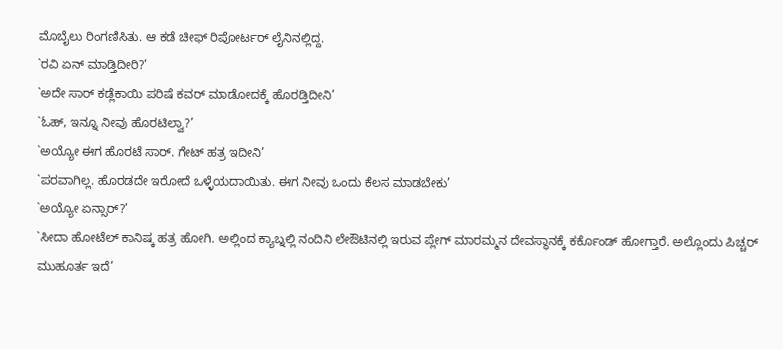ಮೊಬೈಲು ರಿಂಗಣಿಸಿತು. ಆ ಕಡೆ ಚೀಫ್ ರಿಪೋರ್ಟರ್ ಲೈನಿನಲ್ಲಿದ್ದ.
`ರವಿ ಏನ್ ಮಾಡ್ತಿದೀರಿ?’
`ಅದೇ ಸಾರ್ ಕಡ್ಲೆಕಾಯಿ ಪರಿಷೆ ಕವರ್ ಮಾಡೋದಕ್ಕೆ ಹೊರಡ್ತಿದೀನಿ’
`ಓಹ್, ಇನ್ನೂ ನೀವು ಹೊರಟಿಲ್ವಾ?’
`ಅಯ್ಯೋ ಈಗ ಹೊರಟೆ ಸಾರ್. ಗೇಟ್ ಹತ್ರ ಇದೀನಿ’
`ಪರವಾಗಿಲ್ಲ. ಹೊರಡದೇ ಇರೋದೆ ಒಳ್ಳೆಯದಾಯಿತು. ಈಗ ನೀವು ಒಂದು ಕೆಲಸ ಮಾಡಬೇಕು’
`ಅಯ್ಯೋ ಏನ್ಸಾರ್?’
`ಸೀದಾ ಹೋಟೆಲ್ ಕಾನಿಷ್ಕ ಹತ್ರ ಹೋಗಿ. ಅಲ್ಲಿಂದ ಕ್ಯಾಬ್ನಲ್ಲಿ ನಂದಿನಿ ಲೇಔಟಿನಲ್ಲಿ ಇರುವ ಪ್ಲೇಗ್ ಮಾರಮ್ಮನ ದೇವಸ್ಥಾನಕ್ಕೆ ಕರ್ಕೊಂಡ್ ಹೋಗ್ತಾರೆ. ಅಲ್ಲೊಂದು ಪಿಚ್ಚರ್ ಮುಹೂರ್ತ ಇದೆ’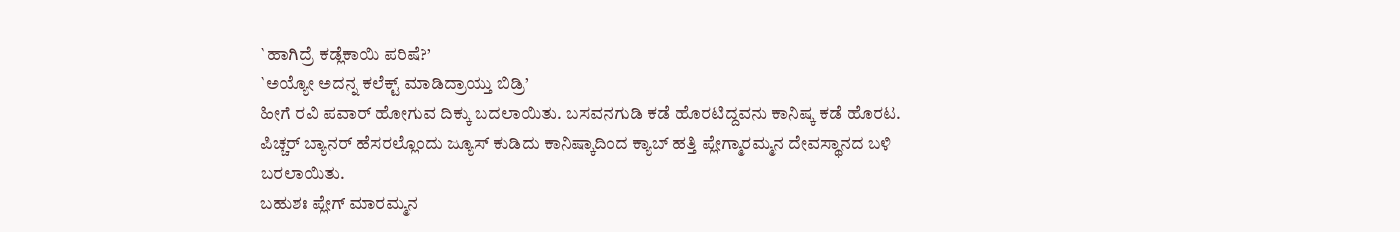`ಹಾಗಿದ್ರೆ ಕಡ್ಲೆಕಾಯಿ ಪರಿಷೆ?’
`ಅಯ್ಯೋ ಅದನ್ನ ಕಲೆಕ್ಟ್ ಮಾಡಿದ್ರಾಯ್ತು ಬಿಡ್ರಿ’
ಹೀಗೆ ರವಿ ಪವಾರ್ ಹೋಗುವ ದಿಕ್ಕು ಬದಲಾಯಿತು. ಬಸವನಗುಡಿ ಕಡೆ ಹೊರಟಿದ್ದವನು ಕಾನಿಷ್ಕ ಕಡೆ ಹೊರಟ. ಪಿಚ್ಚರ್ ಬ್ಯಾನರ್ ಹೆಸರಲ್ಲೊಂದು ಜ್ಯೂಸ್ ಕುಡಿದು ಕಾನಿಷ್ಕಾದಿಂದ ಕ್ಯಾಬ್ ಹತ್ತಿ ಪ್ಲೇಗ್ಮಾರಮ್ಮನ ದೇವಸ್ಥಾನದ ಬಳಿ ಬರಲಾಯಿತು.
ಬಹುಶಃ ಪ್ಲೇಗ್ ಮಾರಮ್ಮನ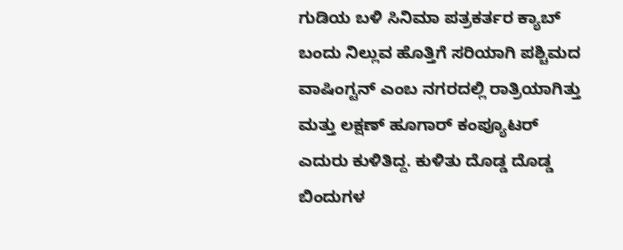ಗುಡಿಯ ಬಳಿ ಸಿನಿಮಾ ಪತ್ರಕರ್ತರ ಕ್ಯಾಬ್ ಬಂದು ನಿಲ್ಲುವ ಹೊತ್ತಿಗೆ ಸರಿಯಾಗಿ ಪಶ್ಚಿಮದ ವಾಷಿಂಗ್ಟನ್ ಎಂಬ ನಗರದಲ್ಲಿ ರಾತ್ರಿಯಾಗಿತ್ತು ಮತ್ತು ಲಕ್ಷಣ್ ಹೂಗಾರ್ ಕಂಪ್ಯೂಟರ್ ಎದುರು ಕುಳಿತಿದ್ದ. ಕುಳಿತು ದೊಡ್ಡ ದೊಡ್ಡ ಬಿಂದುಗಳ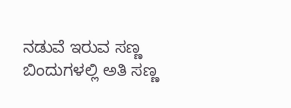ನಡುವೆ ಇರುವ ಸಣ್ಣ ಬಿಂದುಗಳಲ್ಲಿ ಅತಿ ಸಣ್ಣ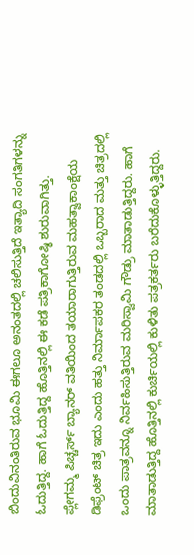ಬಿಂದುವಿನಂತಿರುವ ಭೂಮಿ ಈಗಲೂ ಅನಂತದಲ್ಲಿ ಚಲಿಸುತ್ತಿದೆ ಇತ್ಯಾದಿ ಸಂಗತಿಗಳನ್ನು ಓದುತ್ತಿದ್ದ. ಹಾಗೆ ಓದುತ್ತಿದ್ದ ಹೊತ್ತಿನಲ್ಲಿ ಈ ಕಡೆ ಪತ್ರಿಕಾಗೋಷ್ಠಿ ಶುರುವಾಗಿತ್ತು.
ಪ್ಲೇಗಮ್ಮ ಪಿಚ್ಚರ್ಸ್ ಬ್ಯಾನರ್ ವತಿಯಿಂದ ತಯಾರಾಗುತ್ತಿರುವ ಮಹತ್ವಾಕಾಂಕ್ಷೆಯ ಡಿಫ್ರೆಂಟ್ ಚಿತ್ರ ಇದು ಎಂದು ಹತ್ತು ನಿರ್ಮಾಪಕರ ತಂಡದಲ್ಲಿ ಒಬ್ಬರಾದ ಮತ್ತು ಚಿತ್ರದಲ್ಲಿ ಒಂದು ಪಾತ್ರವನ್ನೂ ನಿರ್ವಹಿಸುತ್ತಿರುವ ಮರಿಸ್ವಾಮಿ ಗೌಡ್ರು ಮಾತಾಡುತ್ತಿದ್ದರು. ಹಾಗೆ ಮಾತಾಡುತ್ತಿದ್ದ ಹೊತ್ತಿನಲ್ಲಿ ಕುರ್ಚಿಯಲ್ಲಿ ಕುಳಿತು ಪತ್ರಕರ್ತರು ಬರೆದುಕೊಳ್ಳುತ್ತಿದ್ದರು.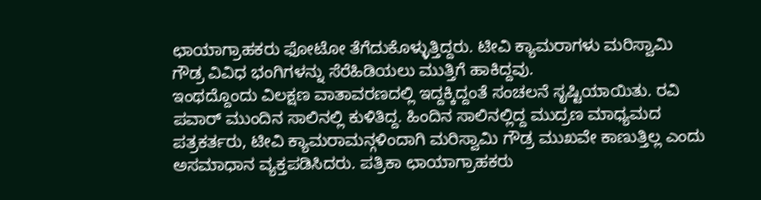ಛಾಯಾಗ್ರಾಹಕರು ಫೋಟೋ ತೆಗೆದುಕೊಳ್ಳುತ್ತಿದ್ದರು. ಟೀವಿ ಕ್ಯಾಮರಾಗಳು ಮರಿಸ್ವಾಮಿ ಗೌಡ್ರ ವಿವಿಧ ಭಂಗಿಗಳನ್ನು ಸೆರೆಹಿಡಿಯಲು ಮುತ್ತಿಗೆ ಹಾಕಿದ್ದವು.
ಇಂಥದ್ದೊಂದು ವಿಲಕ್ಷಣ ವಾತಾವರಣದಲ್ಲಿ ಇದ್ದಕ್ಕಿದ್ದಂತೆ ಸಂಚಲನೆ ಸೃಷ್ಟಿಯಾಯಿತು. ರವಿ ಪವಾರ್ ಮುಂದಿನ ಸಾಲಿನಲ್ಲಿ ಕುಳಿತಿದ್ದ. ಹಿಂದಿನ ಸಾಲಿನಲ್ಲಿದ್ದ ಮುದ್ರಣ ಮಾಧ್ಯಮದ ಪತ್ರಕರ್ತರು, ಟೀವಿ ಕ್ಯಾಮರಾಮನ್ಗಳಿಂದಾಗಿ ಮರಿಸ್ವಾಮಿ ಗೌಡ್ರ ಮುಖವೇ ಕಾಣುತ್ತಿಲ್ಲ ಎಂದು ಅಸಮಾಧಾನ ವ್ಯಕ್ತಪಡಿಸಿದರು. ಪತ್ರಿಕಾ ಛಾಯಾಗ್ರಾಹಕರು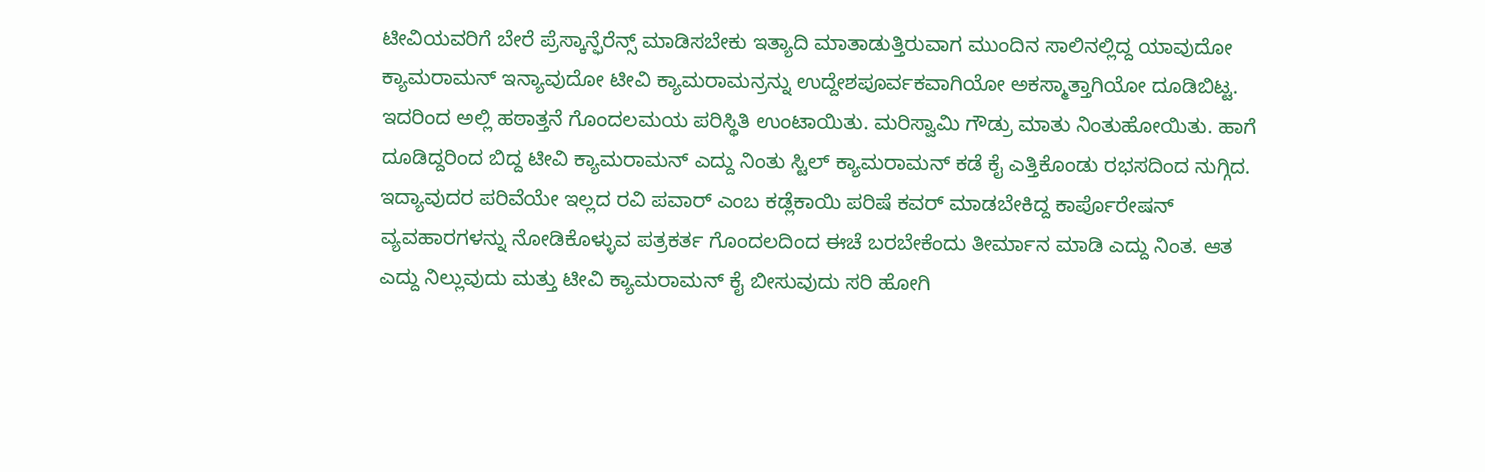ಟೀವಿಯವರಿಗೆ ಬೇರೆ ಪ್ರೆಸ್ಕಾನ್ಫೆರೆನ್ಸ್ ಮಾಡಿಸಬೇಕು ಇತ್ಯಾದಿ ಮಾತಾಡುತ್ತಿರುವಾಗ ಮುಂದಿನ ಸಾಲಿನಲ್ಲಿದ್ದ ಯಾವುದೋ ಕ್ಯಾಮರಾಮನ್ ಇನ್ಯಾವುದೋ ಟೀವಿ ಕ್ಯಾಮರಾಮನ್ರನ್ನು ಉದ್ದೇಶಪೂರ್ವಕವಾಗಿಯೋ ಅಕಸ್ಮಾತ್ತಾಗಿಯೋ ದೂಡಿಬಿಟ್ಟ.
ಇದರಿಂದ ಅಲ್ಲಿ ಹಠಾತ್ತನೆ ಗೊಂದಲಮಯ ಪರಿಸ್ಥಿತಿ ಉಂಟಾಯಿತು. ಮರಿಸ್ವಾಮಿ ಗೌಡ್ರು ಮಾತು ನಿಂತುಹೋಯಿತು. ಹಾಗೆ ದೂಡಿದ್ದರಿಂದ ಬಿದ್ದ ಟೀವಿ ಕ್ಯಾಮರಾಮನ್ ಎದ್ದು ನಿಂತು ಸ್ಟಿಲ್ ಕ್ಯಾಮರಾಮನ್ ಕಡೆ ಕೈ ಎತ್ತಿಕೊಂಡು ರಭಸದಿಂದ ನುಗ್ಗಿದ.
ಇದ್ಯಾವುದರ ಪರಿವೆಯೇ ಇಲ್ಲದ ರವಿ ಪವಾರ್ ಎಂಬ ಕಡ್ಲೆಕಾಯಿ ಪರಿಷೆ ಕವರ್ ಮಾಡಬೇಕಿದ್ದ ಕಾರ್ಪೊರೇಷನ್ ವ್ಯವಹಾರಗಳನ್ನು ನೋಡಿಕೊಳ್ಳುವ ಪತ್ರಕರ್ತ ಗೊಂದಲದಿಂದ ಈಚೆ ಬರಬೇಕೆಂದು ತೀರ್ಮಾನ ಮಾಡಿ ಎದ್ದು ನಿಂತ. ಆತ ಎದ್ದು ನಿಲ್ಲುವುದು ಮತ್ತು ಟೀವಿ ಕ್ಯಾಮರಾಮನ್ ಕೈ ಬೀಸುವುದು ಸರಿ ಹೋಗಿ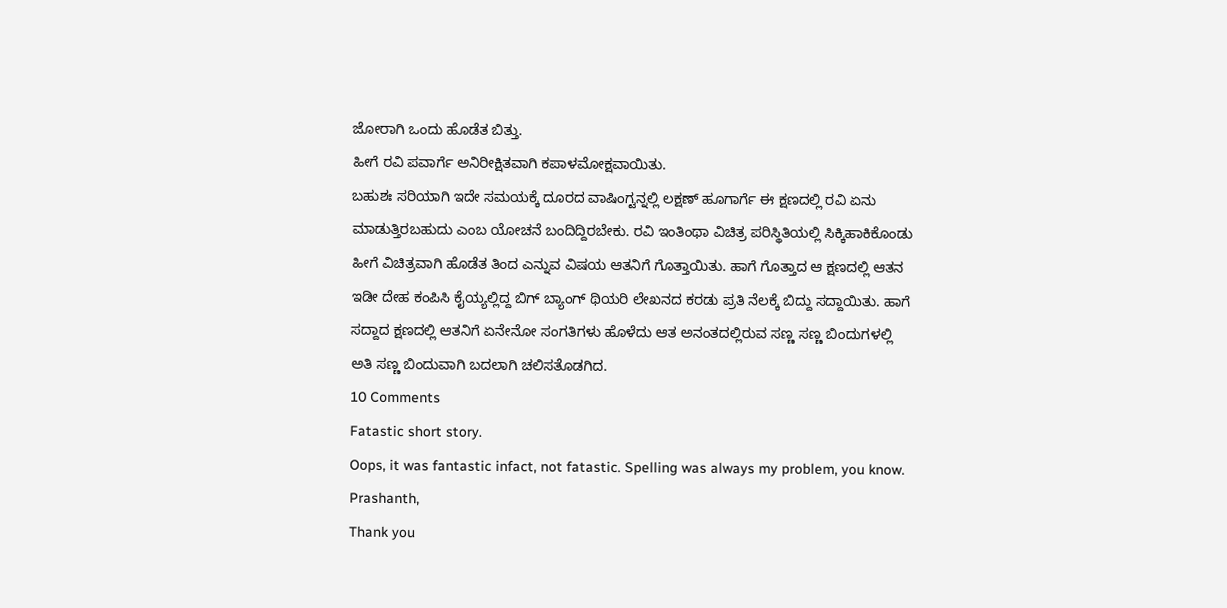ಜೋರಾಗಿ ಒಂದು ಹೊಡೆತ ಬಿತ್ತು.
ಹೀಗೆ ರವಿ ಪವಾರ್ಗೆ ಅನಿರೀಕ್ಷಿತವಾಗಿ ಕಪಾಳಮೋಕ್ಷವಾಯಿತು.
ಬಹುಶಃ ಸರಿಯಾಗಿ ಇದೇ ಸಮಯಕ್ಕೆ ದೂರದ ವಾಷಿಂಗ್ಟನ್ನಲ್ಲಿ ಲಕ್ಷಣ್ ಹೂಗಾರ್ಗೆ ಈ ಕ್ಷಣದಲ್ಲಿ ರವಿ ಏನು ಮಾಡುತ್ತಿರಬಹುದು ಎಂಬ ಯೋಚನೆ ಬಂದಿದ್ದಿರಬೇಕು. ರವಿ ಇಂತಿಂಥಾ ವಿಚಿತ್ರ ಪರಿಸ್ಥಿತಿಯಲ್ಲಿ ಸಿಕ್ಕಿಹಾಕಿಕೊಂಡು ಹೀಗೆ ವಿಚಿತ್ರವಾಗಿ ಹೊಡೆತ ತಿಂದ ಎನ್ನುವ ವಿಷಯ ಆತನಿಗೆ ಗೊತ್ತಾಯಿತು. ಹಾಗೆ ಗೊತ್ತಾದ ಆ ಕ್ಷಣದಲ್ಲಿ ಆತನ ಇಡೀ ದೇಹ ಕಂಪಿಸಿ ಕೈಯ್ಯಲ್ಲಿದ್ದ ಬಿಗ್ ಬ್ಯಾಂಗ್ ಥಿಯರಿ ಲೇಖನದ ಕರಡು ಪ್ರತಿ ನೆಲಕ್ಕೆ ಬಿದ್ದು ಸದ್ದಾಯಿತು. ಹಾಗೆ ಸದ್ದಾದ ಕ್ಷಣದಲ್ಲಿ ಆತನಿಗೆ ಏನೇನೋ ಸಂಗತಿಗಳು ಹೊಳೆದು ಆತ ಅನಂತದಲ್ಲಿರುವ ಸಣ್ಣ ಸಣ್ಣ ಬಿಂದುಗಳಲ್ಲಿ ಅತಿ ಸಣ್ಣ ಬಿಂದುವಾಗಿ ಬದಲಾಗಿ ಚಲಿಸತೊಡಗಿದ.
10 Comments
Fatastic short story.
Oops, it was fantastic infact, not fatastic. Spelling was always my problem, you know.
Prashanth,
Thank you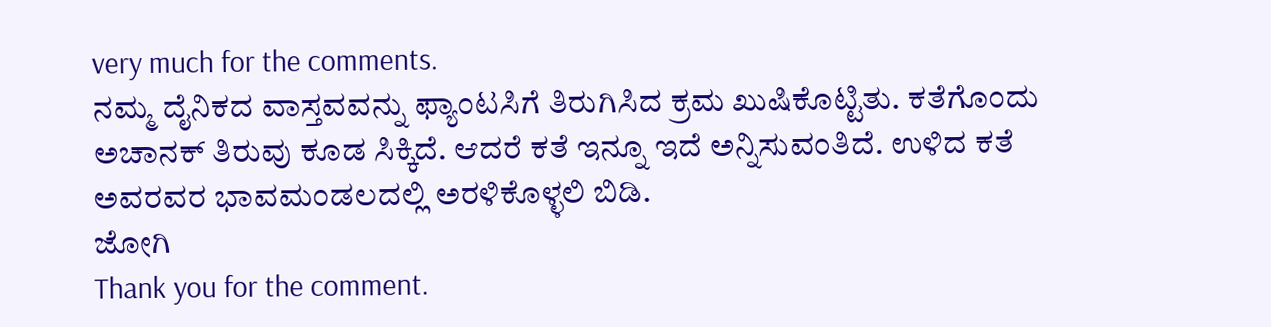very much for the comments.
ನಮ್ಮ ದೈನಿಕದ ವಾಸ್ತವವನ್ನು ಫ್ಯಾಂಟಸಿಗೆ ತಿರುಗಿಸಿದ ಕ್ರಮ ಖುಷಿಕೊಟ್ಟಿತು. ಕತೆಗೊಂದು ಅಚಾನಕ್ ತಿರುವು ಕೂಡ ಸಿಕ್ಕಿದೆ. ಆದರೆ ಕತೆ ಇನ್ನೂ ಇದೆ ಅನ್ನಿಸುವಂತಿದೆ. ಉಳಿದ ಕತೆ ಅವರವರ ಭಾವಮಂಡಲದಲ್ಲಿ ಅರಳಿಕೊಳ್ಳಲಿ ಬಿಡಿ.
ಜೋಗಿ
Thank you for the comment.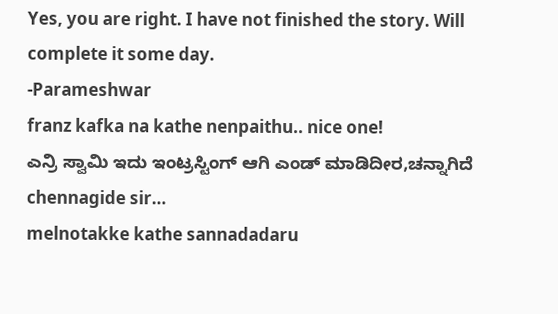Yes, you are right. I have not finished the story. Will complete it some day.
-Parameshwar
franz kafka na kathe nenpaithu.. nice one!
ಎನ್ರಿ ಸ್ವಾಮಿ ಇದು ಇಂಟ್ರಸ್ಟಿಂಗ್ ಆಗಿ ಎಂಡ್ ಮಾಡಿದೀರ,ಚನ್ನಾಗಿದೆ
chennagide sir…
melnotakke kathe sannadadaru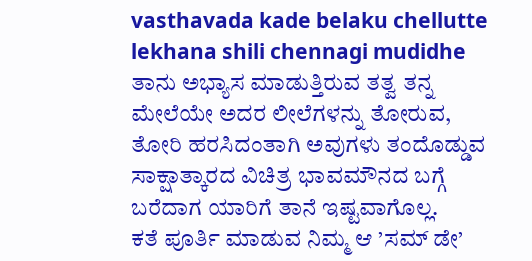vasthavada kade belaku chellutte
lekhana shili chennagi mudidhe
ತಾನು ಅಭ್ಯಾಸ ಮಾಡುತ್ತಿರುವ ತತ್ವ ತನ್ನ ಮೇಲೆಯೇ ಅದರ ಲೀಲೆಗಳನ್ನು ತೋರುವ, ತೋರಿ ಹರಸಿದಂತಾಗಿ ಅವುಗಳು ತಂದೊಡ್ಡುವ ಸಾಕ್ಷಾತ್ಕಾರದ ವಿಚಿತ್ರ ಭಾವಮೌನದ ಬಗ್ಗೆ ಬರೆದಾಗ ಯಾರಿಗೆ ತಾನೆ ಇಷ್ಟವಾಗೊಲ್ಲ.
ಕತೆ ಪೂರ್ತಿ ಮಾಡುವ ನಿಮ್ಮ ಆ ’ಸಮ್ ಡೇ’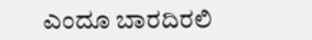ಎಂದೂ ಬಾರದಿರಲಿ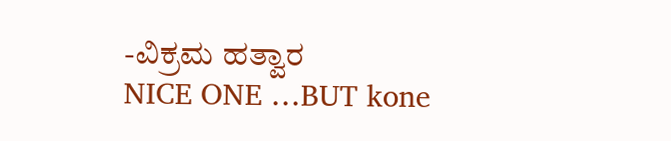-ವಿಕ್ರಮ ಹತ್ವಾರ
NICE ONE …BUT kone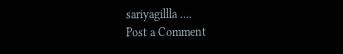sariyagillla ….
Post a Comment